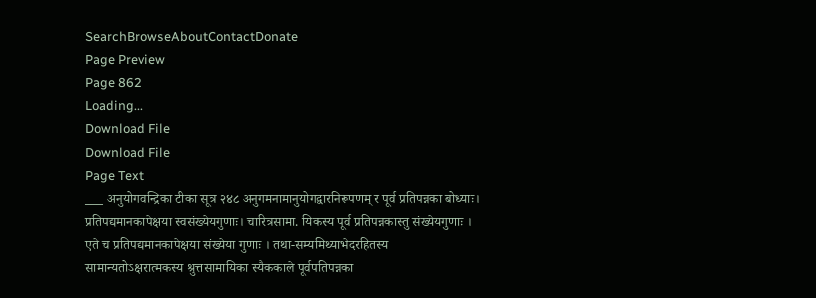SearchBrowseAboutContactDonate
Page Preview
Page 862
Loading...
Download File
Download File
Page Text
___ अनुयोगवन्द्रिका टीका सूत्र २४८ अनुगमनामानुयोगद्वारनिरूपणम् र पूर्व प्रतिपन्नका बोध्याः। प्रतिपद्यमानकापेक्षया स्वसंख्येयगुणाः। चारित्रसामा. यिकस्य पूर्व प्रतिपन्नकास्तु संख्येयगुणाः । एते च प्रतिपद्यमानकापेक्षया संख्येया गुणाः । तथा-सम्यमिथ्याभेदरहितस्य सामान्यतोऽक्षरात्मकस्य श्रुत्तसामायिका स्यैककाले पूर्वपतिपन्नका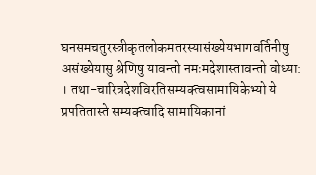घनसमचतुरस्त्रीकृतलोकमतरस्यासंख्येयभागवर्तिनीषु असंख्येयासु श्रेणिषु यावन्तो नमःमदेशास्तावन्तो वोध्या: । तथा-चारित्रदेशविरतिसम्यक्त्वसामायिकेभ्यो ये प्रपतितास्ते सम्यक्त्वादि सामायिकानां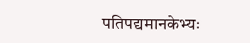पतिपद्यमानकेभ्यः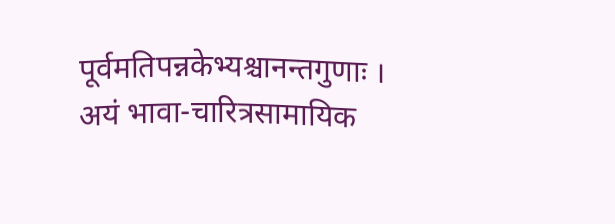पूर्वमतिपन्नकेभ्यश्चानन्तगुणाः । अयं भावा-चारित्रसामायिक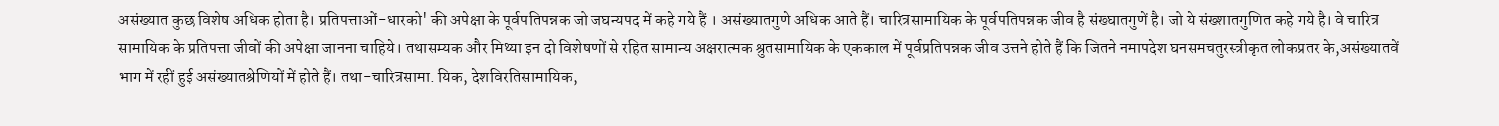असंख्यात कुछ विशेष अधिक होता है। प्रतिपत्ताओं-धारको' की अपेक्षा के पूर्वपतिपन्नक जो जघन्यपद में कहे गये हैं । असंख्यातगुणे अधिक आते हैं। चारित्रसामायिक के पूर्वपतिपन्नक जीव है संख्घातगुणें है। जो ये संख्शातगुणित कहे गये है। वे चारित्र सामायिक के प्रतिपत्ता जीवों की अपेक्षा जानना चाहिये। तथासम्यक और मिथ्या इन दो विशेषणों से रहित सामान्य अक्षरात्मक श्रुतसामायिक के एककाल में पूर्वप्रतिपन्नक जीव उत्तने होते हैं कि जितने नमापदेश घनसमचतुरस्त्रीकृत लोकप्रतर के,असंख्यातवें भाग में रहीं हुई असंख्यातश्रेणियों में होते हैं। तथा-चारित्रसामा. यिक, देशविरतिसामायिक,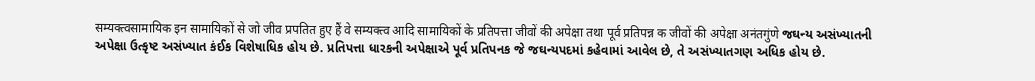सम्यक्त्वसामायिक इन सामायिकों से जो जीव प्रपतित हुए हैं वे सम्यक्त्व आदि सामायिकों के प्रतिपत्ता जीवों की अपेक्षा तथा पूर्व प्रतिपन्न क जीवों की अपेक्षा अनंतगुंणे જઘન્ય અસંખ્યાતની અપેક્ષા ઉત્કૃષ્ટ અસંખ્યાત કંઈક વિશેષાધિક હોય છે. પ્રતિપત્તા ધારકની અપેક્ષાએ પૂર્વ પ્રતિપનક જે જઘન્યપદમાં કહેવામાં આવેલ છે, તે અસંખ્યાતગણ અધિક હોય છે.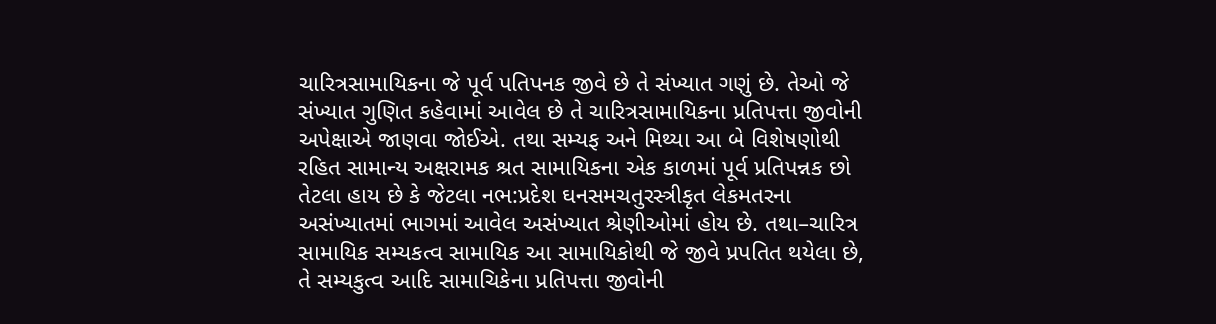ચારિત્રસામાયિકના જે પૂર્વ પતિપનક જીવે છે તે સંખ્યાત ગણું છે. તેઓ જે સંખ્યાત ગુણિત કહેવામાં આવેલ છે તે ચારિત્રસામાયિકના પ્રતિપત્તા જીવોની અપેક્ષાએ જાણવા જોઈએ. તથા સમ્યફ અને મિથ્યા આ બે વિશેષણોથી રહિત સામાન્ય અક્ષરામક શ્રત સામાયિકના એક કાળમાં પૂર્વ પ્રતિપન્નક છો તેટલા હાય છે કે જેટલા નભ:પ્રદેશ ઘનસમચતુરસ્ત્રીકૃત લેકમતરના અસંખ્યાતમાં ભાગમાં આવેલ અસંખ્યાત શ્રેણીઓમાં હોય છે. તથા–ચારિત્ર સામાયિક સમ્યકત્વ સામાયિક આ સામાયિકોથી જે જીવે પ્રપતિત થયેલા છે, તે સમ્યકુત્વ આદિ સામાચિકેના પ્રતિપત્તા જીવોની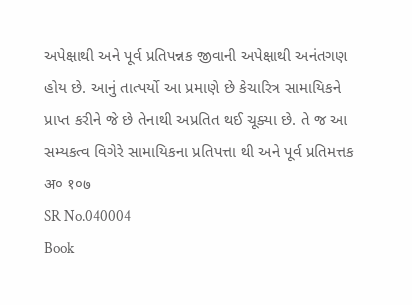અપેક્ષાથી અને પૂર્વ પ્રતિપન્નક જીવાની અપેક્ષાથી અનંતગણ હોય છે. આનું તાત્પર્યો આ પ્રમાણે છે કેચારિત્ર સામાયિકને પ્રાપ્ત કરીને જે છે તેનાથી અપ્રતિત થઈ ચૂક્યા છે. તે જ આ સમ્યકત્વ વિગેરે સામાયિકના પ્રતિપત્તા થી અને પૂર્વ પ્રતિમત્તક अ० १०७
SR No.040004
Book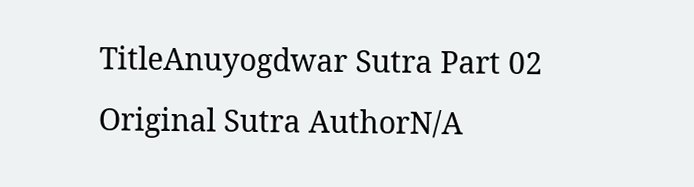TitleAnuyogdwar Sutra Part 02
Original Sutra AuthorN/A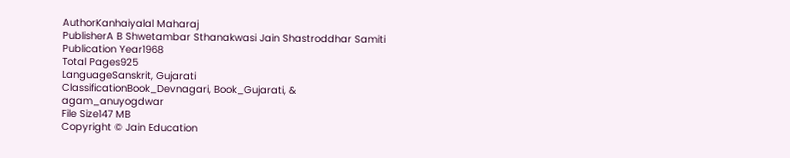AuthorKanhaiyalal Maharaj
PublisherA B Shwetambar Sthanakwasi Jain Shastroddhar Samiti
Publication Year1968
Total Pages925
LanguageSanskrit, Gujarati
ClassificationBook_Devnagari, Book_Gujarati, & agam_anuyogdwar
File Size147 MB
Copyright © Jain Education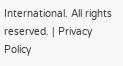International. All rights reserved. | Privacy Policy